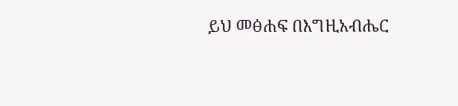ይህ መፅሐፍ በእግዚአብሔር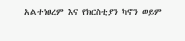አልተነፀረም እና የክርስቲያን ካኖን ወይም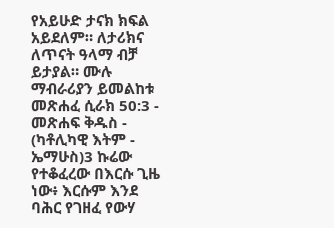የአይሁድ ታናክ ክፍል አይደለም። ለታሪክና ለጥናት ዓላማ ብቻ ይታያል። ሙሉ ማብራሪያን ይመልከቱ መጽሐፈ ሲራክ 50:3 - መጽሐፍ ቅዱስ - (ካቶሊካዊ እትም - ኤማሁስ)3 ኩሬው የተቆፈረው በእርሱ ጊዜ ነው፥ እርሱም እንደ ባሕር የገዘፈ የውሃ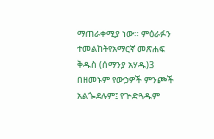ማጠራቀሚያ ነው። ምዕራፉን ተመልከትየአማርኛ መጽሐፍ ቅዱስ (ሰማንያ አሃዱ)3 በዘመኑም የውኃዎች ምንጮች አልጐደሉም፤ የጕድጓዱም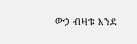ውኃ ብዛቱ እንደ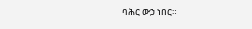ባሕር ውኃ ነበር።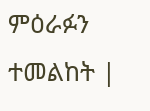ምዕራፉን ተመልከት |